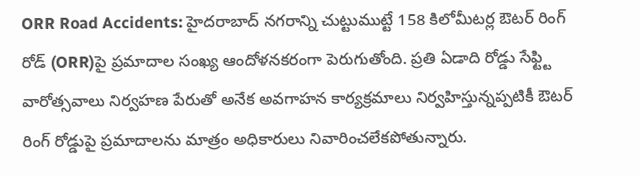ORR Road Accidents: హైదరాబాద్ నగరాన్ని చుట్టుముట్టే 158 కిలోమీటర్ల ఔటర్ రింగ్ రోడ్ (ORR)పై ప్రమాదాల సంఖ్య ఆందోళనకరంగా పెరుగుతోంది. ప్రతి ఏడాది రోడ్డు సేఫ్ట్టి వారోత్సవాలు నిర్వహణ పేరుతో అనేక అవగాహన కార్యక్రమాలు నిర్వహిస్తున్నప్పటికీ ఔటర్ రింగ్ రోడ్డుపై ప్రమాదాలను మాత్రం అధికారులు నివారించలేకపోతున్నారు.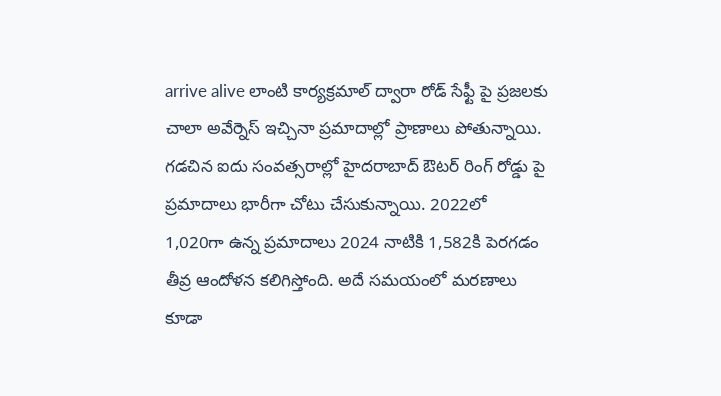arrive alive లాంటి కార్యక్రమాల్ ద్వారా రోడ్ సేఫ్టీ పై ప్రజలకు చాలా అవేర్నెస్ ఇచ్చినా ప్రమాదాల్లో ప్రాణాలు పోతున్నాయి.
గడచిన ఐదు సంవత్సరాల్లో హైదరాబాద్ ఔటర్ రింగ్ రోడ్డు పై ప్రమాదాలు భారీగా చోటు చేసుకున్నాయి. 2022లో 1,020గా ఉన్న ప్రమాదాలు 2024 నాటికి 1,582కి పెరగడం తీవ్ర ఆందోళన కలిగిస్తోంది. అదే సమయంలో మరణాలు కూడా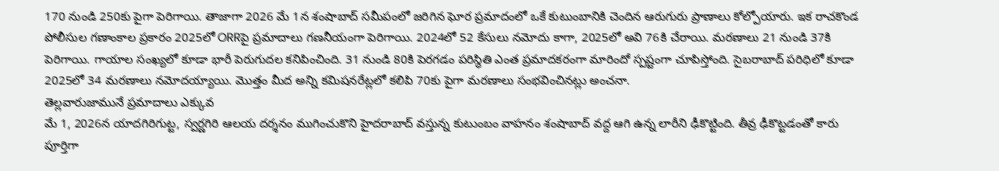170 నుండి 250కు పైగా పెరిగాయి. తాజాగా 2026 మే 1న శంషాబాద్ సమీపంలో జరిగిన ఘోర ప్రమాదంలో ఒకే కుటుంబానికి చెందిన ఆరుగురు ప్రాణాలు కోల్పోయారు. ఇక రాచకొండ పోలీసుల గణాంకాల ప్రకారం 2025లో ORRపై ప్రమాదాలు గణనీయంగా పెరిగాయి. 2024లో 52 కేసులు నమోదు కాగా, 2025లో అవి 76కి చేరాయి. మరణాలు 21 నుండి 37కి పెరిగాయి. గాయాల సంఖ్యలో కూడా భారీ పెరుగుదల కనిపించింది. 31 నుండి 80కి పెరగడం పరిస్థితి ఎంత ప్రమాదకరంగా మారిందో స్పష్టంగా చూపిస్తోంది. సైబరాబాద్ పరిధిలో కూడా 2025లో 34 మరణాలు నమోదయ్యాయి. మొత్తం మీద అన్ని కమిషనరేట్లలో కలిపి 70కు పైగా మరణాలు సంభవించినట్లు అంచనా.
తెల్లవారుజామునే ప్రమాదాలు ఎక్కువ
మే 1, 2026న యాదగిరిగుట్ట, స్వర్ణగిరి ఆలయ దర్శనం ముగించుకొని హైదరాబాద్ వస్తున్న కుటుంబం వాహనం శంషాబాద్ వద్ద ఆగి ఉన్న లారీని ఢీకొట్టింది. తీవ్ర ఢీకొట్టడంతో కారు పూర్తిగా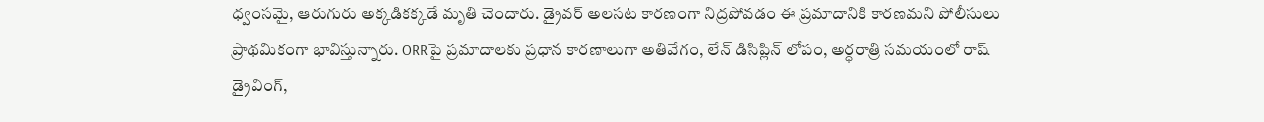ధ్వంసమై, ఆరుగురు అక్కడికక్కడే మృతి చెందారు. డ్రైవర్ అలసట కారణంగా నిద్రపోవడం ఈ ప్రమాదానికి కారణమని పోలీసులు ప్రాథమికంగా భావిస్తున్నారు. ORRపై ప్రమాదాలకు ప్రధాన కారణాలుగా అతివేగం, లేన్ డిసిప్లిన్ లోపం, అర్ధరాత్రి సమయంలో రాష్ డ్రైవింగ్,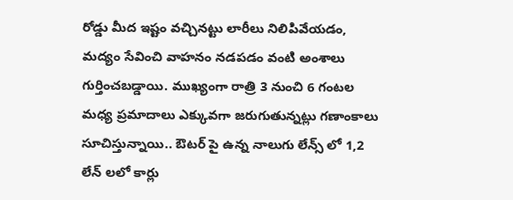రోడ్డు మీద ఇష్టం వచ్చినట్టు లారీలు నిలిపివేయడం, మద్యం సేవించి వాహనం నడపడం వంటి అంశాలు గుర్తించబడ్డాయి. ముఖ్యంగా రాత్రి 3 నుంచి 6 గంటల మధ్య ప్రమాదాలు ఎక్కువగా జరుగుతున్నట్లు గణాంకాలు సూచిస్తున్నాయి.. ఔటర్ పై ఉన్న నాలుగు లేన్స్ లో 1,2 లేన్ లలో కార్లు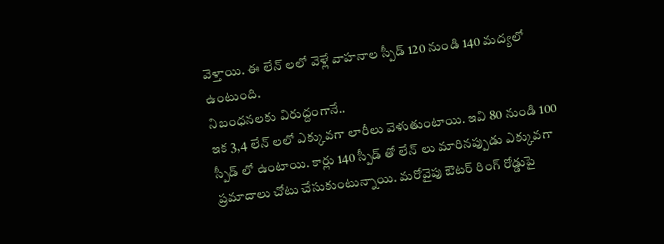వెళ్తాయి. ఈ లేన్ లలో వెళ్లే వాహనాల స్పీడ్ 120 నుండి 140 మద్యలో ఉంటుంది.
నిబంధనలకు విరుద్దంగానే..
ఇక 3,4 లేన్ లలో ఎక్కువగా లారీలు వెళుతుంటాయి. ఇవి 80 నుండి 100 స్పీడ్ లో ఉంటాయి. కార్లు 140 స్పీడ్ తో లేన్ లు మారినప్పుడు ఎక్కువగా ప్రమాదాలు చోటు చేసుకుంటున్నాయి. మరోవైపు ఔటర్ రింగ్ రోడ్డుపై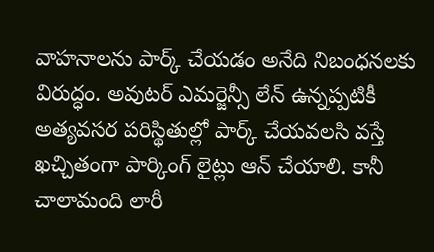వాహనాలను పార్క్ చేయడం అనేది నిబంధనలకు విరుద్ధం. అవుటర్ ఎమర్జెన్సీ లేన్ ఉన్నప్పటికీ అత్యవసర పరిస్థితుల్లో పార్క్ చేయవలసి వస్తే ఖచ్చితంగా పార్కింగ్ లైట్లు ఆన్ చేయాలి. కానీ చాలామంది లారీ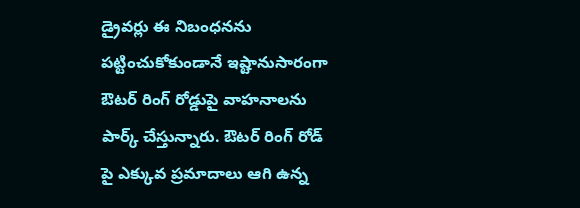డ్రైవర్లు ఈ నిబంధనను పట్టించుకోకుండానే ఇష్టానుసారంగా ఔటర్ రింగ్ రోడ్డుపై వాహనాలను పార్క్ చేస్తున్నారు. ఔటర్ రింగ్ రోడ్ పై ఎక్కువ ప్రమాదాలు ఆగి ఉన్న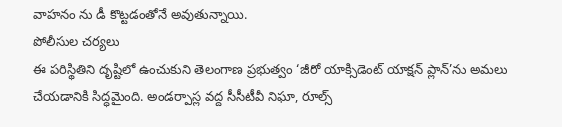వాహనం ను డీ కొట్టడంతోనే అవుతున్నాయి.
పోలీసుల చర్యలు
ఈ పరిస్థితిని దృష్టిలో ఉంచుకుని తెలంగాణ ప్రభుత్వం ‘జీరో యాక్సిడెంట్ యాక్షన్ ప్లాన్’ను అమలు చేయడానికి సిద్ధమైంది. అండర్పాస్ల వద్ద సీసీటీవీ నిఘా, రూల్స్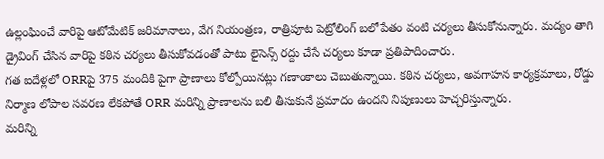ఉల్లంఘించే వారిపై ఆటోమేటిక్ జరిమానాలు, వేగ నియంత్రణ, రాత్రిపూట పెట్రోలింగ్ బలోపేతం వంటి చర్యలు తీసుకోనున్నారు. మద్యం తాగి డ్రైవింగ్ చేసిన వారిపై కఠిన చర్యలు తీసుకోవడంతో పాటు లైసెన్స్ రద్దు చేసే చర్యలు కూడా ప్రతిపాదించారు.
గత ఐదేళ్లలో ORRపై 375 మందికి పైగా ప్రాణాలు కోల్పోయినట్లు గణాంకాలు చెబుతున్నాయి. కఠిన చర్యలు, అవగాహన కార్యక్రమాలు, రోడ్డు నిర్మాణ లోపాల సవరణ లేకపోతే ORR మరిన్ని ప్రాణాలను బలి తీసుకునే ప్రమాదం ఉందని నిపుణులు హెచ్చరిస్తున్నారు.
మరిన్ని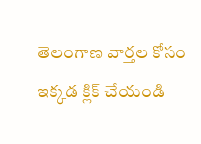తెలంగాణ వార్తల కోసం ఇక్కడ క్లిక్ చేయండి